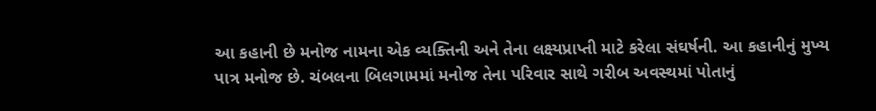આ કહાની છે મનોજ નામના એક વ્યક્તિની અને તેના લક્ષ્યપ્રાપ્તી માટે કરેલા સંઘર્ષની. આ કહાનીનું મુખ્ય પાત્ર મનોજ છે. ચંબલના બિલગામમાં મનોજ તેના પરિવાર સાથે ગરીબ અવસ્થમાં પોતાનું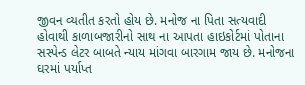જીવન વ્યતીત કરતો હોય છે. મનોજ ના પિતા સત્યવાદી હોવાથી કાળાબજારીનો સાથ ના આપતા હાઇકોર્ટમાં પોતાના સસ્પેન્ડ લેટર બાબતે ન્યાય માંગવા બારગામ જાય છે. મનોજના ઘરમાં પર્યાપ્ત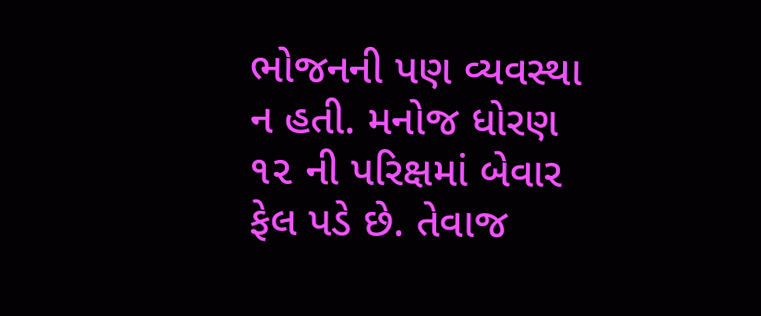ભોજનની પણ વ્યવસ્થા ન હતી. મનોજ ધોરણ ૧૨ ની પરિક્ષમાં બેવાર ફેલ પડે છે. તેવાજ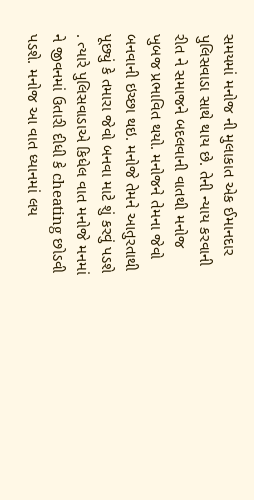સમયમાં મનોજ ની મુલાકાત એક ઈમાનદાર પુલિસવાડા સાથે થાય છે. તેની ન્યાય કરવાની રીત ને સમાજને બદલવાની વાતથી મનોજ ખુબજ પ્રભાવિત થયો. મનોજને તેમના જેવો બનવાની ઇચ્છા થઇ. મનોજે તેમને આતુરતાથી પૂછ્યું કે તમારા જેવો બનવા માટે શું કરવું પડશે . ત્યારે પુલિસવાડાએ કિધેલ વાત મનોજે મનમાં ને જીવનમાં ઉતારી દીધી કે cheating છોડવી પડશે. મનોજ આ વાત ધ્યાનમાં લય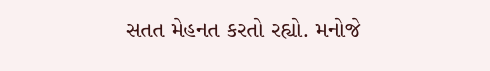સતત મેહનત કરતો રહ્યો. મનોજે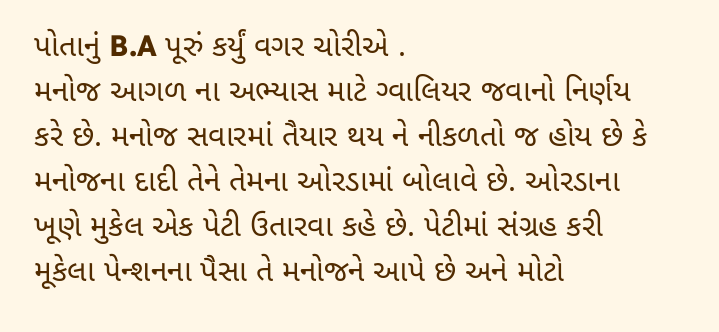પોતાનું B.A પૂરું કર્યું વગર ચોરીએ .
મનોજ આગળ ના અભ્યાસ માટે ગ્વાલિયર જવાનો નિર્ણય કરે છે. મનોજ સવારમાં તૈયાર થય ને નીકળતો જ હોય છે કે મનોજના દાદી તેને તેમના ઓરડામાં બોલાવે છે. ઓરડાના ખૂણે મુકેલ એક પેટી ઉતારવા કહે છે. પેટીમાં સંગ્રહ કરી મૂકેલા પેન્શનના પૈસા તે મનોજને આપે છે અને મોટો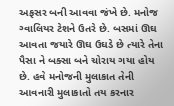અફસર બની આવવા જંખે છે. મનોજ ગ્વાલિયર ટેશને ઉતરે છે. બસમાં ઊઘ આવતા જયારે ઊઘ ઉઘડે છે ત્યારે તેના પૈસા ને બક્સા બને ચોરાય ગયા હોય છે. હવે મનોજની મુલાકાત તેની આવનારી મુલાકાતો તય કરનાર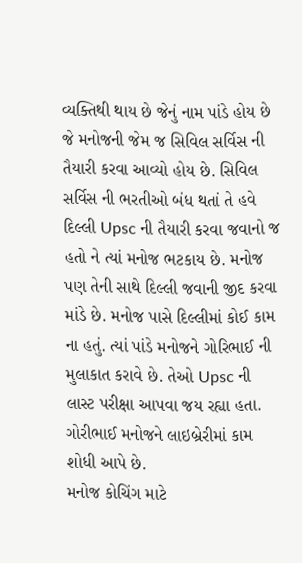વ્યક્તિથી થાય છે જેનું નામ પાંડે હોય છે જે મનોજની જેમ જ સિવિલ સર્વિસ ની તૈયારી કરવા આવ્યો હોય છે. સિવિલ સર્વિસ ની ભરતીઓ બંધ થતાં તે હવે દિલ્લી Upsc ની તૈયારી કરવા જવાનો જ હતો ને ત્યાં મનોજ ભટકાય છે. મનોજ પણ તેની સાથે દિલ્લી જવાની જીદ કરવા માંડે છે. મનોજ પાસે દિલ્લીમાં કોઈ કામ ના હતું. ત્યાં પાંડે મનોજને ગોરિભાઈ ની મુલાકાત કરાવે છે. તેઓ Upsc ની લાસ્ટ પરીક્ષા આપવા જય રહ્યા હતા. ગોરીભાઈ મનોજને લાઇબ્રેરીમાં કામ શોધી આપે છે.
મનોજ કોચિંગ માટે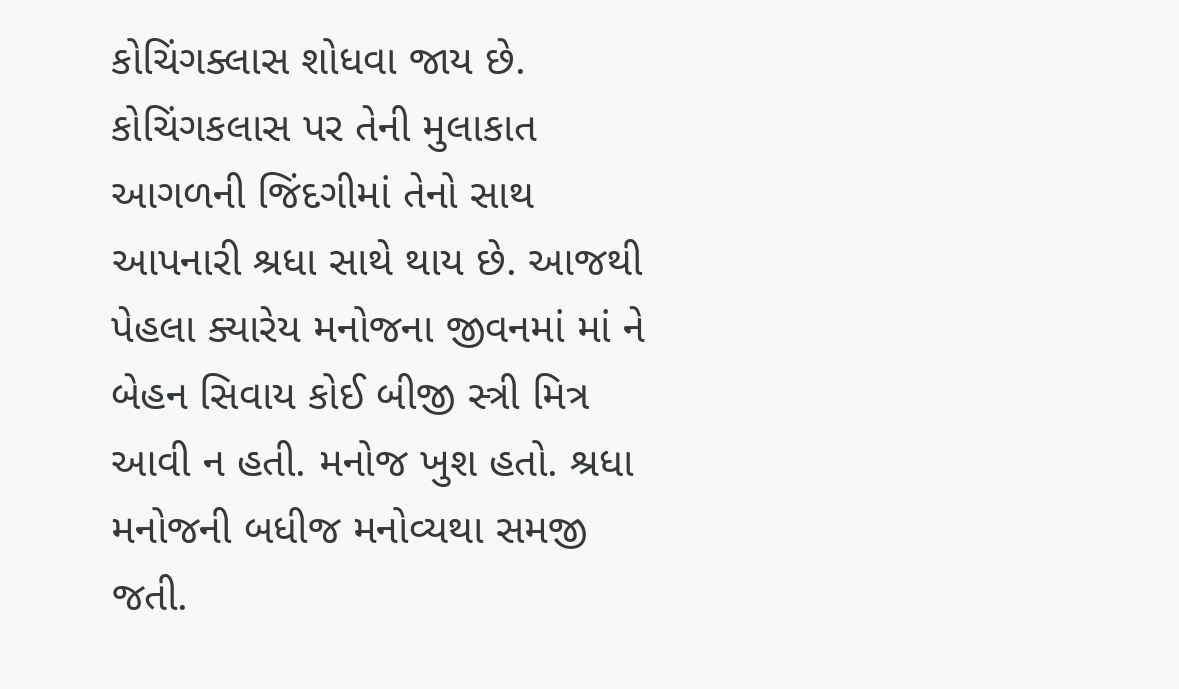કોચિંગક્લાસ શોધવા જાય છે. કોચિંગકલાસ પર તેની મુલાકાત આગળની જિંદગીમાં તેનો સાથ આપનારી શ્રધા સાથે થાય છે. આજથી પેહલા ક્યારેય મનોજના જીવનમાં માં ને બેહન સિવાય કોઈ બીજી સ્ત્રી મિત્ર આવી ન હતી. મનોજ ખુશ હતો. શ્રધા મનોજની બધીજ મનોવ્યથા સમજી જતી.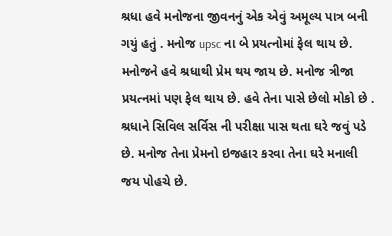શ્રધા હવે મનોજના જીવનનું એક એવું અમૂલ્ય પાત્ર બની ગયું હતું . મનોજ upsc ના બે પ્રયત્નોમાં ફેલ થાય છે. મનોજને હવે શ્રધાથી પ્રેમ થય જાય છે. મનોજ ત્રીજા પ્રયત્નમાં પણ ફેલ થાય છે. હવે તેના પાસે છેલો મોકો છે . શ્રધાને સિવિલ સર્વિસ ની પરીક્ષા પાસ થતા ઘરે જવું પડે છે. મનોજ તેના પ્રેમનો ઇજહાર કરવા તેના ઘરે મનાલી જય પોહચે છે.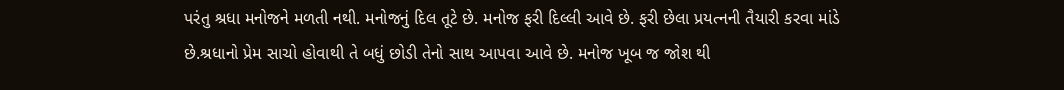પરંતુ શ્રધા મનોજને મળતી નથી. મનોજનું દિલ તૂટે છે. મનોજ ફરી દિલ્લી આવે છે. ફરી છેલા પ્રયત્નની તૈયારી કરવા માંડે છે.શ્રધાનો પ્રેમ સાચો હોવાથી તે બધું છોડી તેનો સાથ આપવા આવે છે. મનોજ ખૂબ જ જોશ થી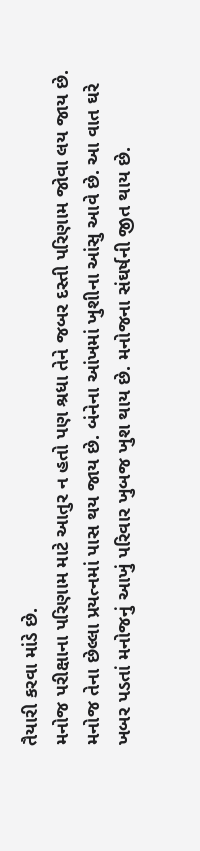તૈયારી કરવા માંડે છે.
મનોજ પરીક્ષાના પરિણામ માટે આતુર ન હતો પણ શ્રધા તેને જબર દસ્તી પરિણામ જોવા લય જાય છે. મનોજ તેના છેલ્લા પ્રયત્નમાં પાસ થય જાય છે. બંનેના આંખમાં ખુશીના આંસુ આવે છે. આ વાત ઘરે ખબર પડતાં મનોજનું આખું પરિવાર ખુબજ ખુશ થાય છે. મનોજના સંઘર્ષની જીત થાય છે.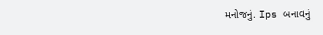મનોજનું. Ips બનાવનું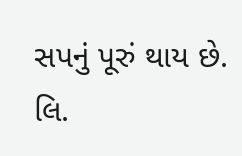સપનું પૂરું થાય છે.
લિ.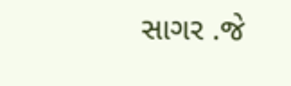સાગર .જે